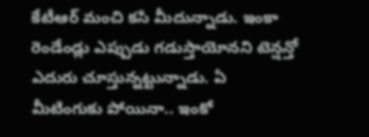కేటీఆర్ మంచి కసి మీదున్నాడు. ఇంకా రెండేండ్లు ఎప్పుడు గడుస్తాయోనని టెన్షన్తో ఎదురు చూస్తున్నట్టున్నాడు. ఏ మీటింగుకు పోయినా.. ఇంకో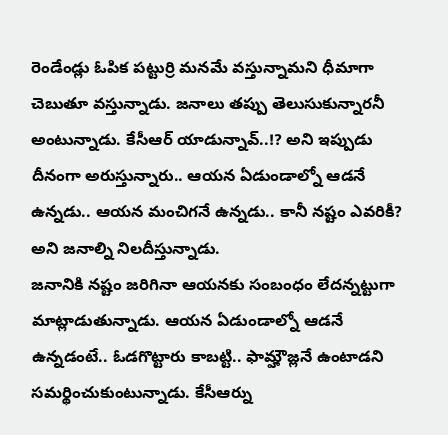రెండేండ్లు ఓపిక పట్టుర్రి మనమే వస్తున్నామని ధీమాగా చెబుతూ వస్తున్నాడు. జనాలు తప్పు తెలుసుకున్నారనీ అంటున్నాడు. కేసీఆర్ యాడున్నావ్..!? అని ఇప్పుడు దీనంగా అరుస్తున్నారు.. ఆయన ఏడుండాల్నో ఆడనే ఉన్నడు.. ఆయన మంచిగనే ఉన్నడు.. కానీ నష్టం ఎవరికీ? అని జనాల్ని నిలదీస్తున్నాడు.
జనానికి నష్టం జరిగినా ఆయనకు సంబంధం లేదన్నట్టుగా మాట్లాడుతున్నాడు. ఆయన ఏడుండాల్నో ఆడనే ఉన్నడంటే.. ఓడగొట్టారు కాబట్టి.. ఫామ్హౌజ్లనే ఉంటాడని సమర్థించుకుంటున్నాడు. కేసీఆర్ను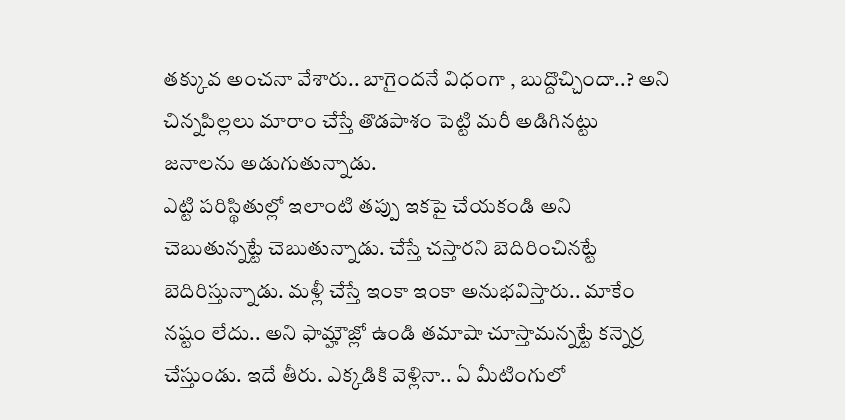తక్కువ అంచనా వేశారు.. బాగైందనే విధంగా , బుద్దొచ్చిందా..? అని చిన్నపిల్లలు మారాం చేస్తే తొడపాశం పెట్టి మరీ అడిగినట్టు జనాలను అడుగుతున్నాడు.
ఎట్టి పరిస్థితుల్లో ఇలాంటి తప్పు ఇకపై చేయకండి అని చెబుతున్నట్టే చెబుతున్నాడు. చేస్తే చస్తారని బెదిరించినట్టే బెదిరిస్తున్నాడు. మళ్లీ చేస్తే ఇంకా ఇంకా అనుభవిస్తారు.. మాకేం నష్టం లేదు.. అని ఫామ్హౌజ్లో ఉండి తమాషా చూస్తామన్నట్టే కన్నెర్ర చేస్తుండు. ఇదే తీరు. ఎక్కడికి వెళ్లినా.. ఏ మీటింగులో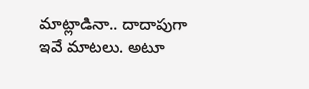మాట్లాడినా.. దాదాపుగా ఇవే మాటలు. అటూ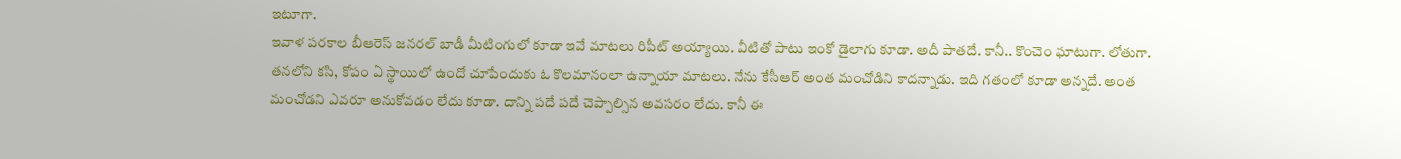ఇటూగా.
ఇవాళ పరకాల బీఆరెస్ జనరల్ బాడీ మీటింగులో కూడా ఇవే మాటలు రిపీట్ అయ్యాయి. వీటితో పాటు ఇంకో డైలాగు కూడా. అదీ పాతదే. కానీ.. కొంచెం ఘాటుగా. లోతుగా. తనలోని కసి, కోపం ఏ స్థాయిలో ఉందో చూపేందుకు ఓ కొలమానంలా ఉన్నాయా మాటలు. నేను కేసీఆర్ అంత మంచోడిని కాదన్నాడు. ఇది గతంలో కూడా అన్నదే. అంత మంచోడని ఎవరూ అనుకోవడం లేదు కూడా. దాన్ని పదే పదే చెప్పాల్సిన అవసరం లేదు. కానీ ఈ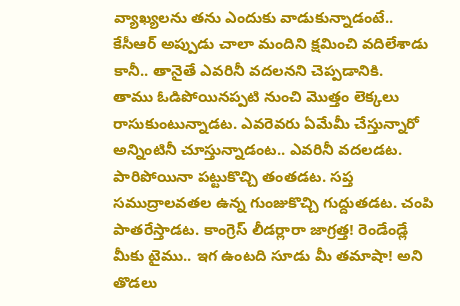వ్యాఖ్యలను తను ఎందుకు వాడుకున్నాడంటే.. కేసీఆర్ అప్పుడు చాలా మందిని క్షమించి వదిలేశాడు కానీ.. తానైతే ఎవరినీ వదలనని చెప్పడానికి.
తాము ఓడిపోయినప్పటి నుంచి మొత్తం లెక్కలు రాసుకుంటున్నాడట. ఎవరెవరు ఏమేమీ చేస్తున్నారో అన్నింటినీ చూస్తున్నాడంట.. ఎవరినీ వదలడట. పారిపోయినా పట్టుకొచ్చి తంతడట. సప్త సముద్రాలవతల ఉన్న గుంజుకొచ్చి గుద్దుతడట. చంపి పాతరేస్తాడట. కాంగ్రెస్ లీడర్లారా జాగ్రత్త! రెండేండ్లే మీకు టైము.. ఇగ ఉంటది సూడు మీ తమాషా! అని తొడలు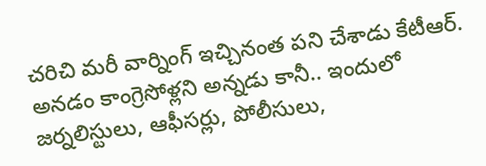చరిచి మరీ వార్నింగ్ ఇచ్చినంత పని చేశాడు కేటీఆర్.
అనడం కాంగ్రెసోళ్లని అన్నడు కానీ.. ఇందులో జర్నలిస్టులు, ఆఫీసర్లు, పోలీసులు,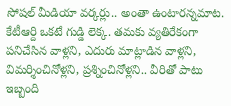సోషల్ మీడియా వర్కర్లు.. అంతా ఉంటారన్నమాట. కేటీఆర్ది ఒకటే గుడ్డి లెక్క. తమకు వ్యతిరేకంగా పనిచేసిన వాళ్లని, ఎదురు మాట్లాడిన వాళ్లని, విమర్శించినోళ్లని, ప్రశ్నించినోళ్లని.. వీరితో పాటు ఇబ్బంది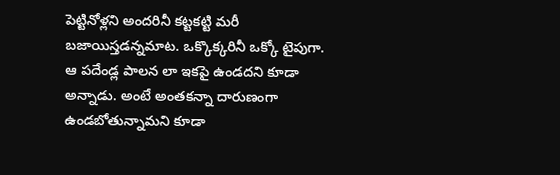పెట్టినోళ్లని అందరినీ కట్టకట్టి మరీ బజాయిస్తడన్నమాట. ఒక్కొక్కరినీ ఒక్కో టైపుగా.
ఆ పదేండ్ల పాలన లా ఇకపై ఉండదని కూడా అన్నాడు. అంటే అంతకన్నా దారుణంగా ఉండబోతున్నామని కూడా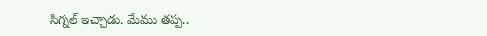సిగ్నల్ ఇచ్చాడు. మేము తప్ప..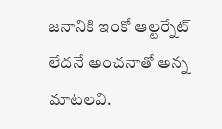జనానికి ఇంకో ఆల్టర్నేట్ లేదనే అంచనాతో అన్న మాటలవి.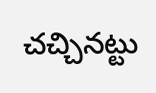చచ్చినట్టు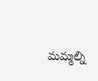మమ్మల్ని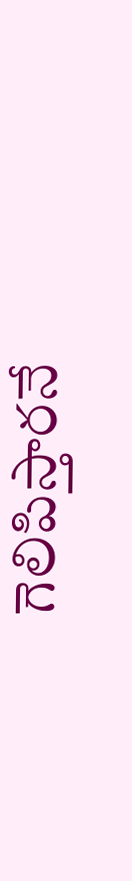గెలిపిస్తారనే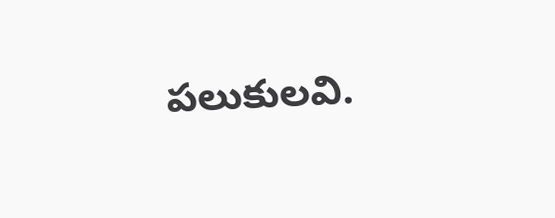పలుకులవి.